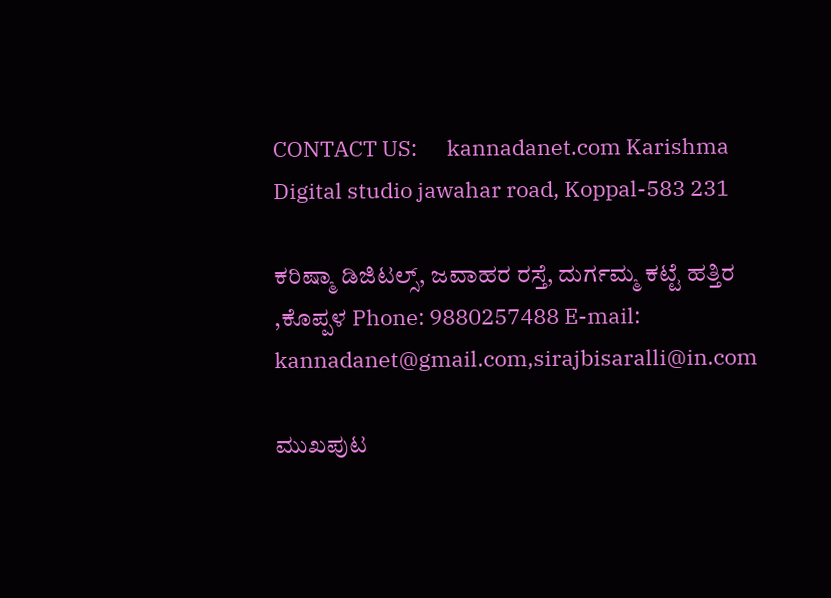CONTACT US:      kannadanet.com Karishma Digital studio jawahar road, Koppal-583 231

ಕರಿಷ್ಮಾ ಡಿಜಿಟಲ್ಸ್, ಜವಾಹರ ರಸ್ತೆ, ದುರ್ಗಮ್ಮ ಕಟ್ಟೆ ಹತ್ತಿರ ,ಕೊಪ್ಪಳ Phone: 9880257488 E-mail:   kannadanet@gmail.com,sirajbisaralli@in.com

ಮುಖಪುಟ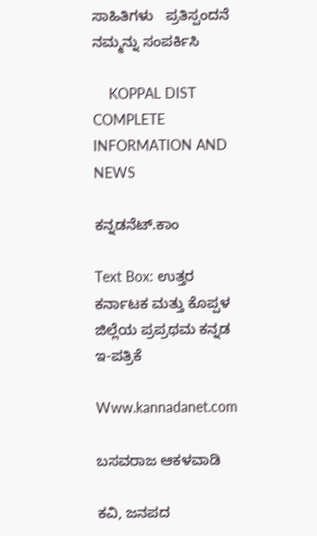ಸಾಹಿತಿಗಳು   ಪ್ರತಿಸ್ಪಂದನೆ       ನಮ್ಮನ್ನು ಸಂಪರ್ಕಿಸಿ

    KOPPAL DIST COMPLETE INFORMATION AND NEWS

ಕನ್ನಡನೆಟ್.ಕಾಂ

Text Box: ಉತ್ತರ ಕರ್ನಾಟಕ ಮತ್ತು ಕೊಪ್ಪಳ ಜಿಲ್ಲೆಯ ಪ್ರಪ್ರಥಮ ಕನ್ನಡ  ಇ-ಪತ್ರಿಕೆ

Www.kannadanet.com

ಬಸವರಾಜ ಆಕಳವಾಡಿ

ಕವಿ, ಜನಪದ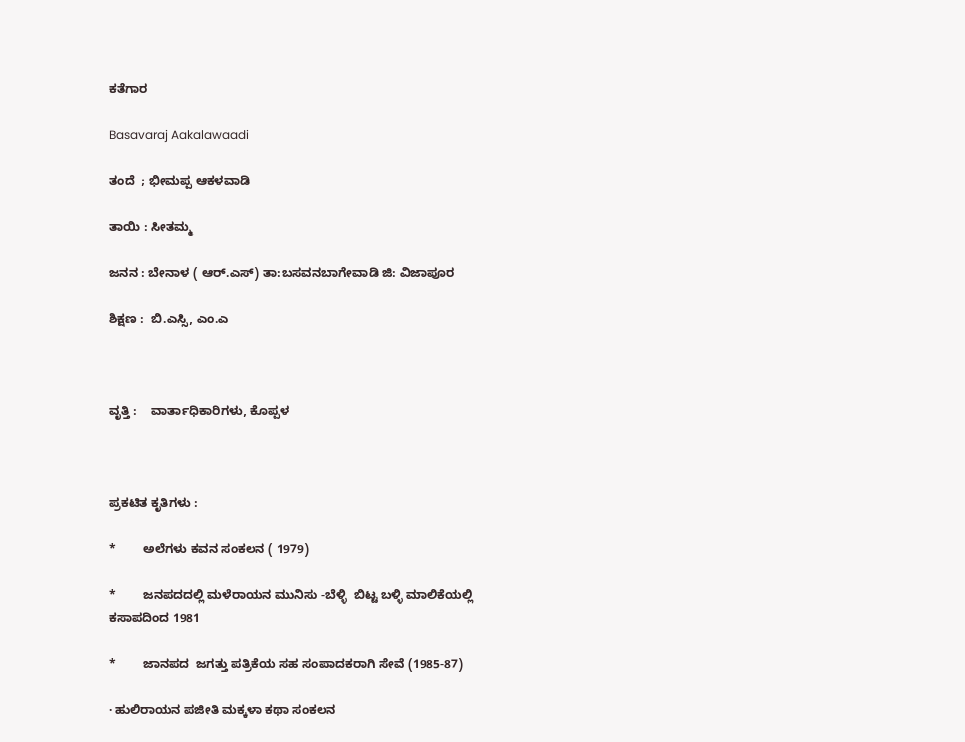ಕತೆಗಾರ

Basavaraj Aakalawaadi

ತಂದೆ  ; ಭೀಮಪ್ಪ ಆಕಳವಾಡಿ

ತಾಯಿ : ಸೀತಮ್ಮ

ಜನನ : ಬೇನಾಳ ( ಆರ್.ಎಸ್) ತಾ:ಬಸವನಬಾಗೇವಾಡಿ ಜಿ: ವಿಜಾಪೂರ

ಶಿಕ್ಷಣ :  ಬಿ.ಎಸ್ಸಿ, ಎಂ.ಎ



ವೃತ್ತಿ :    ವಾರ್ತಾಧಿಕಾರಿಗಳು, ಕೊಪ್ಪಳ



ಪ್ರಕಟಿತ ಕೃತಿಗಳು :

*        ಅಲೆಗಳು ಕವನ ಸಂಕಲನ ( 1979)

*        ಜನಪದದಲ್ಲಿ ಮಳೆರಾಯನ ಮುನಿಸು -ಬೆಳ್ಳಿ  ಬಿಟ್ಟ ಬಳ್ಳಿ ಮಾಲಿಕೆಯಲ್ಲಿ ಕಸಾಪದಿಂದ 1981

*        ಜಾನಪದ  ಜಗತ್ತು ಪತ್ರಿಕೆಯ ಸಹ ಸಂಪಾದಕರಾಗಿ ಸೇವೆ (1985-87)

· ಹುಲಿರಾಯನ ಪಜೀತಿ ಮಕ್ಕಳಾ ಕಥಾ ಸಂಕಲನ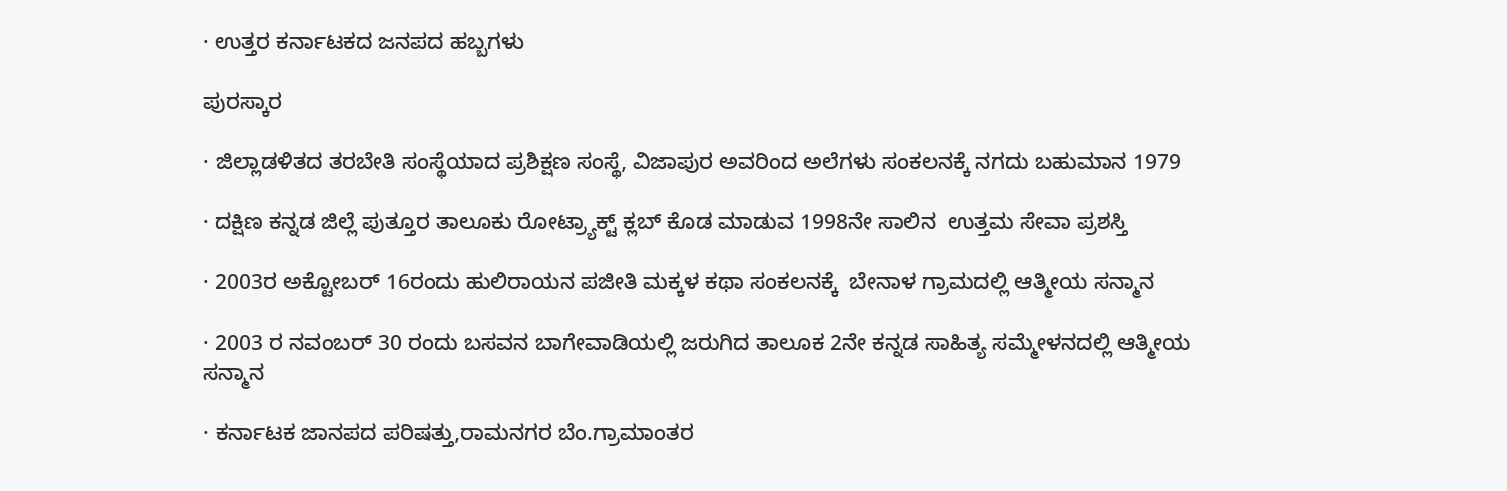· ಉತ್ತರ ಕರ್ನಾಟಕದ ಜನಪದ ಹಬ್ಬಗಳು

ಪುರಸ್ಕಾರ

· ಜಿಲ್ಲಾಡಳಿತದ ತರಬೇತಿ ಸಂಸ್ಥೆಯಾದ ಪ್ರಶಿಕ್ಷಣ ಸಂಸ್ಥೆ, ವಿಜಾಪುರ ಅವರಿಂದ ಅಲೆಗಳು ಸಂಕಲನಕ್ಕೆ ನಗದು ಬಹುಮಾನ 1979

· ದಕ್ಷಿಣ ಕನ್ನಡ ಜಿಲ್ಲೆ ಪುತ್ತೂರ ತಾಲೂಕು ರೋಟ್ರ್ಯಾಕ್ಟ್ ಕ್ಲಬ್ ಕೊಡ ಮಾಡುವ 1998ನೇ ಸಾಲಿನ  ಉತ್ತಮ ಸೇವಾ ಪ್ರಶಸ್ತಿ

· 2003ರ ಅಕ್ಟೋಬರ್ 16ರಂದು ಹುಲಿರಾಯನ ಪಜೀತಿ ಮಕ್ಕಳ ಕಥಾ ಸಂಕಲನಕ್ಕೆ  ಬೇನಾಳ ಗ್ರಾಮದಲ್ಲಿ ಆತ್ಮೀಯ ಸನ್ಮಾನ

· 2003 ರ ನವಂಬರ್ 30 ರಂದು ಬಸವನ ಬಾಗೇವಾಡಿಯಲ್ಲಿ ಜರುಗಿದ ತಾಲೂಕ 2ನೇ ಕನ್ನಡ ಸಾಹಿತ್ಯ ಸಮ್ಮೇಳನದಲ್ಲಿ ಆತ್ಮೀಯ ಸನ್ಮಾನ

· ಕರ್ನಾಟಕ ಜಾನಪದ ಪರಿಷತ್ತು,ರಾಮನಗರ ಬೆಂ.ಗ್ರಾಮಾಂತರ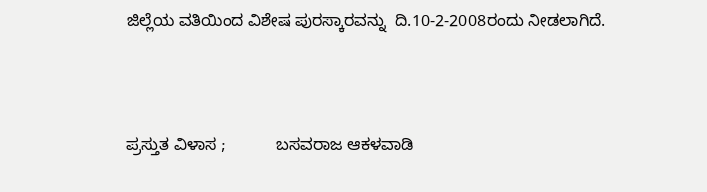ಜಿಲ್ಲೆಯ ವತಿಯಿಂದ ವಿಶೇಷ ಪುರಸ್ಕಾರವನ್ನು  ದಿ.10-2-2008ರಂದು ನೀಡಲಾಗಿದೆ.



ಪ್ರಸ್ತುತ ವಿಳಾಸ ;           ಬಸವರಾಜ ಆಕಳವಾಡಿ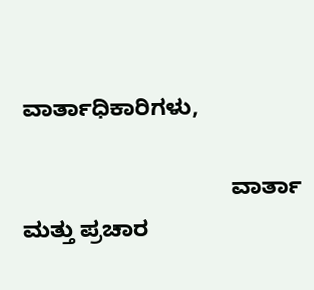ವಾರ್ತಾಧಿಕಾರಿಗಳು,

                                 ವಾರ್ತಾ ಮತ್ತು ಪ್ರಚಾರ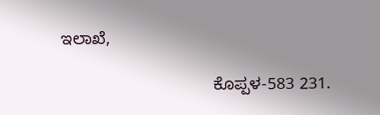ಇಲಾಖೆ,

                                 ಕೊಪ್ಪಳ-583 231.